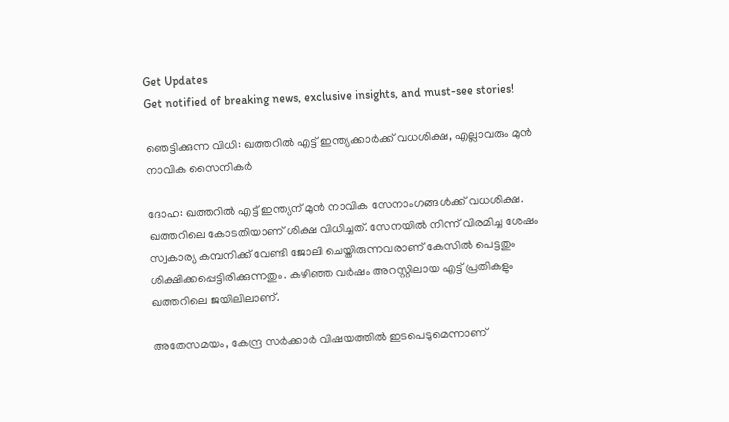Get Updates
Get notified of breaking news, exclusive insights, and must-see stories!

ഞെട്ടിക്കുന്ന വിധി: ഖത്തറില്‍ എട്ട് ഇന്ത്യക്കാര്‍ക്ക് വധശിക്ഷ, എല്ലാവരും മുന്‍ നാവിക സൈനികര്‍

ദോഹ: ഖത്തറില്‍ എട്ട് ഇന്ത്യന് മുന്‍ നാവിക സേനാംഗങ്ങള്‍ക്ക് വധശിക്ഷ. ഖത്തറിലെ കോടതിയാണ് ശിക്ഷ വിധിച്ചത്. സേനയില്‍ നിന്ന് വിരമിച്ച ശേഷം സ്വകാര്യ കമ്പനിക്ക് വേണ്ടി ജോലി ചെയ്തിരുന്നവരാണ് കേസില്‍ പെട്ടതും ശിക്ഷിക്കപ്പെട്ടിരിക്കുന്നതും. കഴിഞ്ഞ വര്‍ഷം അറസ്റ്റിലായ എട്ട് പ്രതികളും ഖത്തറിലെ ജയിലിലാണ്.

അതേസമയം, കേന്ദ്ര സര്‍ക്കാര്‍ വിഷയത്തില്‍ ഇടപെടുമെന്നാണ്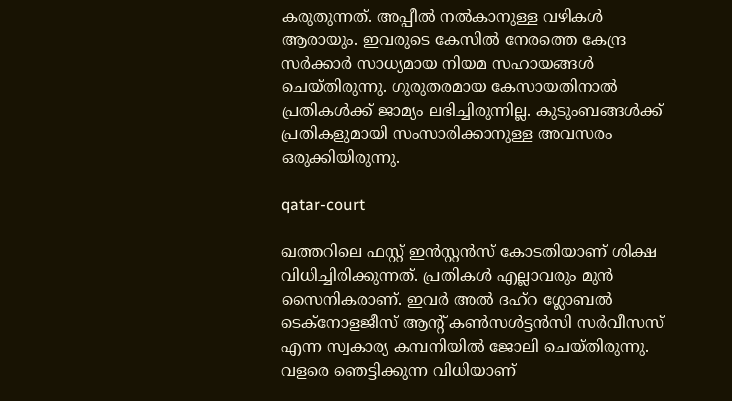കരുതുന്നത്. അപ്പീല്‍ നല്‍കാനുള്ള വഴികള്‍ ആരായും. ഇവരുടെ കേസില്‍ നേരത്തെ കേന്ദ്ര സര്‍ക്കാര്‍ സാധ്യമായ നിയമ സഹായങ്ങള്‍ ചെയ്തിരുന്നു. ഗുരുതരമായ കേസായതിനാല്‍ പ്രതികള്‍ക്ക് ജാമ്യം ലഭിച്ചിരുന്നില്ല. കുടുംബങ്ങള്‍ക്ക് പ്രതികളുമായി സംസാരിക്കാനുള്ള അവസരം ഒരുക്കിയിരുന്നു.

qatar-court

ഖത്തറിലെ ഫസ്റ്റ് ഇന്‍സ്റ്റന്‍സ് കോടതിയാണ് ശിക്ഷ വിധിച്ചിരിക്കുന്നത്. പ്രതികള്‍ എല്ലാവരും മുന്‍ സൈനികരാണ്. ഇവര്‍ അല്‍ ദഹ്‌റ ഗ്ലോബല്‍ ടെക്‌നോളജീസ് ആന്റ് കണ്‍സള്‍ട്ടന്‍സി സര്‍വീസസ് എന്ന സ്വകാര്യ കമ്പനിയില്‍ ജോലി ചെയ്തിരുന്നു. വളരെ ഞെട്ടിക്കുന്ന വിധിയാണ്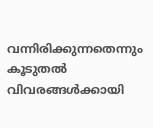വന്നിരിക്കുന്നതെന്നും കൂടുതല്‍ വിവരങ്ങള്‍ക്കായി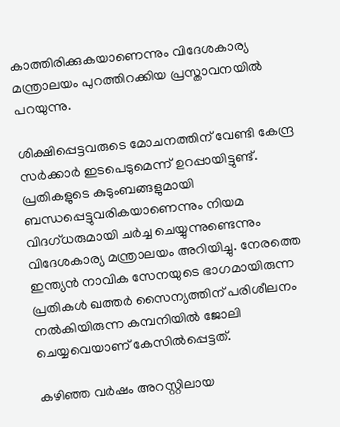കാത്തിരിക്കുകയാണെന്നും വിദേശകാര്യ മന്ത്രാലയം പുറത്തിറക്കിയ പ്രസ്താവനയില്‍ പറയുന്നു.

ശിക്ഷിപ്പെട്ടവരുടെ മോചനത്തിന് വേണ്ടി കേന്ദ്ര സര്‍ക്കാര്‍ ഇടപെടുമെന്ന് ഉറപ്പായിട്ടുണ്ട്. പ്രതികളുടെ കുടുംബങ്ങളുമായി ബന്ധപ്പെട്ടുവരികയാണെന്നും നിയമ വിദഗ്ധരുമായി ചര്‍ച്ച ചെയ്യുന്നുണ്ടെന്നും വിദേശകാര്യ മന്ത്രാലയം അറിയിച്ചു. നേരത്തെ ഇന്ത്യന്‍ നാവിക സേനയുടെ ഭാഗമായിരുന്ന പ്രതികള്‍ ഖത്തര്‍ സൈന്യത്തിന് പരിശീലനം നല്‍കിയിരുന്ന കമ്പനിയില്‍ ജോലി ചെയ്യവെയാണ് കേസില്‍പ്പെട്ടത്.

കഴിഞ്ഞ വര്‍ഷം അറസ്റ്റിലായ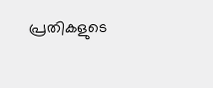പ്രതികളുടെ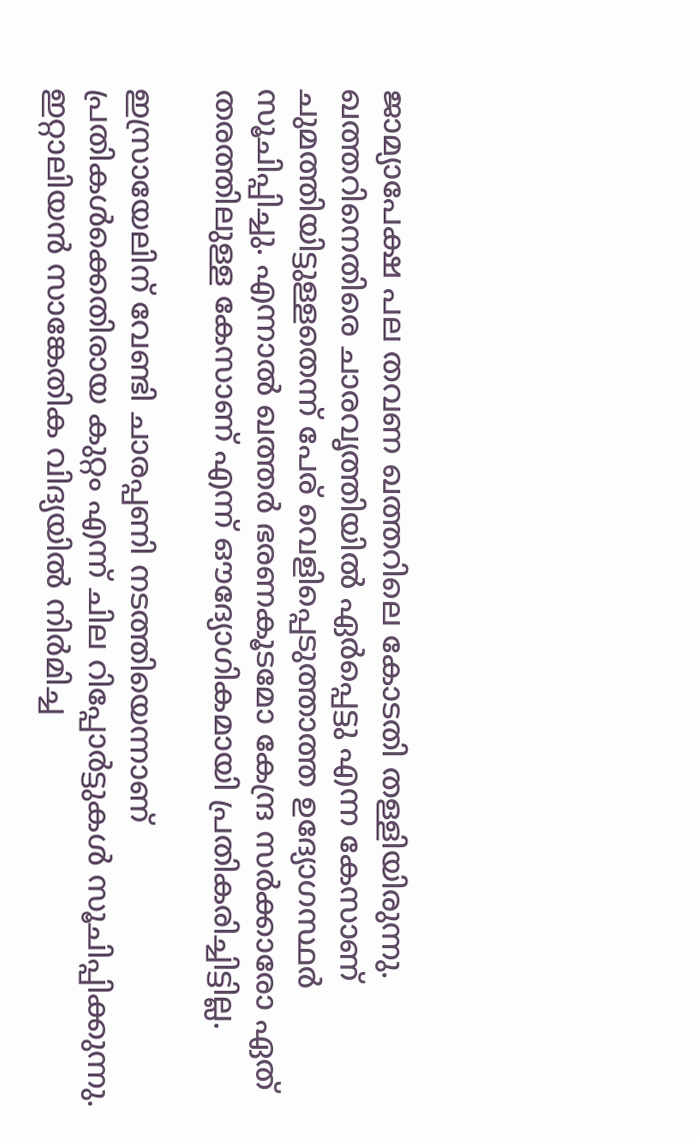ജാമ്യാപേക്ഷ പല തവണ ഖത്തറിലെ കോടതി തള്ളിയിരുന്നു. ഖത്തറിനെതിരെ ചാരവൃത്തിയില്‍ ഏര്‍പ്പെട്ടു എന്ന കേസാണ് ചുമത്തിയിട്ടുള്ളതെന്ന് പേര് വെളിപ്പെടുത്താത്ത ഉദ്യോഗസ്ഥര്‍ സൂചിപ്പിച്ചു. എന്നാല്‍ ഖത്തര്‍ ഭരണകൂടമോ കേന്ദ്ര സര്‍ക്കാരോ ഏത് തരത്തിലുള്ള കേസാണ് എന്ന് ഔദ്യോഗികമായി പ്രതികരിച്ചിട്ടില്ല.

ഇസ്രായേലിന് വേണ്ടി ചാരപ്പണി നടത്തിയെന്നാണ് പ്രതികള്‍ക്കെതിരായ കുറ്റം എന്ന് ചില റിപ്പോര്‍ട്ടുകള്‍ സൂചിപ്പിക്കുന്നു. ഇറ്റാലിയന്‍ സാങ്കേതിക വിദ്യയില്‍ നിര്‍മിച്ച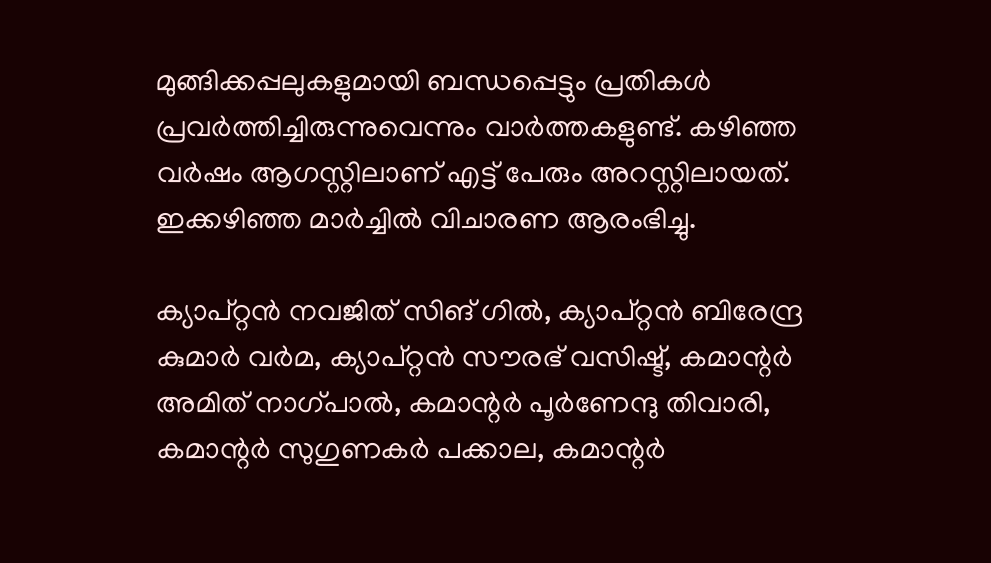മുങ്ങിക്കപ്പലുകളുമായി ബന്ധപ്പെട്ടും പ്രതികള്‍ പ്രവര്‍ത്തിച്ചിരുന്നുവെന്നും വാര്‍ത്തകളുണ്ട്. കഴിഞ്ഞ വര്‍ഷം ആഗസ്റ്റിലാണ് എട്ട് പേരും അറസ്റ്റിലായത്. ഇക്കഴിഞ്ഞ മാര്‍ച്ചില്‍ വിചാരണ ആരംഭിച്ചു.

ക്യാപ്റ്റന്‍ നവജിത് സിങ് ഗില്‍, ക്യാപ്റ്റന്‍ ബിരേന്ദ്ര കുമാര്‍ വര്‍മ, ക്യാപ്റ്റന്‍ സൗരഭ് വസിഷ്ട്, കമാന്റര്‍ അമിത് നാഗ്പാല്‍, കമാന്റര്‍ പൂര്‍ണേന്ദു തിവാരി, കമാന്റര്‍ സുഗുണകര്‍ പക്കാല, കമാന്റര്‍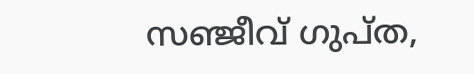സഞ്ജീവ് ഗുപ്ത,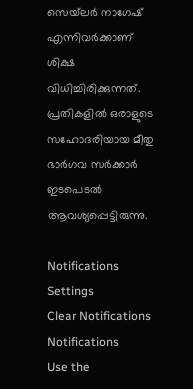സെയ്‌ലര്‍ നാഗേഷ് എന്നിവര്‍ക്കാണ് ശിക്ഷ വിധിച്ചിരിക്കുന്നത്. പ്രതികളില്‍ ഒരാളുടെ സഹോദരിയായ മീതു ഭാര്‍ഗവ സര്‍ക്കാര്‍ ഇടപെടല്‍ ആവശ്യപ്പെട്ടിരുന്നു.

Notifications
Settings
Clear Notifications
Notifications
Use the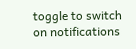toggle to switch on notifications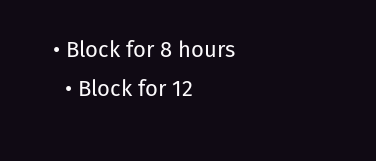• Block for 8 hours
  • Block for 12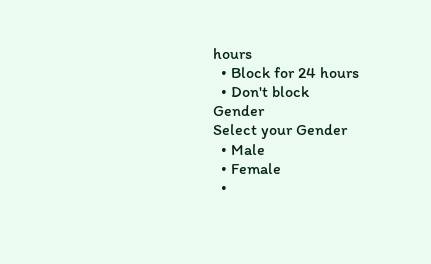hours
  • Block for 24 hours
  • Don't block
Gender
Select your Gender
  • Male
  • Female
  •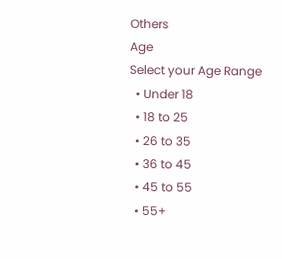Others
Age
Select your Age Range
  • Under 18
  • 18 to 25
  • 26 to 35
  • 36 to 45
  • 45 to 55
  • 55+